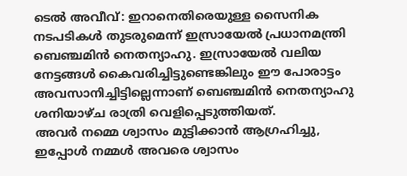ടെൽ അവീവ്: ഇറാനെതിരെയുള്ള സൈനിക നടപടികൾ തുടരുമെന്ന് ഇസ്രായേൽ പ്രധാനമന്ത്രി ബെഞ്ചമിൻ നെതന്യാഹു. ഇസ്രായേൽ വലിയ നേട്ടങ്ങൾ കൈവരിച്ചിട്ടുണ്ടെങ്കിലും ഈ പോരാട്ടം അവസാനിച്ചിട്ടില്ലെന്നാണ് ബെഞ്ചമിൻ നെതന്യാഹു ശനിയാഴ്ച രാത്രി വെളിപ്പെടുത്തിയത്.
അവർ നമ്മെ ശ്വാസം മുട്ടിക്കാൻ ആഗ്രഹിച്ചു, ഇപ്പോൾ നമ്മൾ അവരെ ശ്വാസം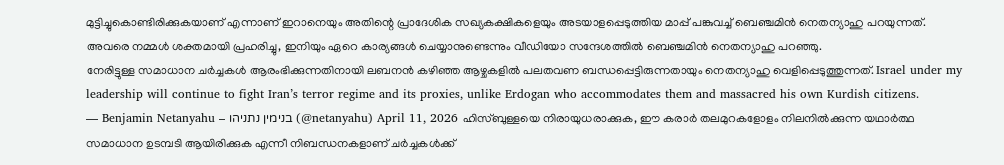മുട്ടിച്ചുകൊണ്ടിരിക്കുകയാണ് എന്നാണ് ഇറാനെയും അതിന്റെ പ്രാദേശിക സഖ്യകക്ഷികളെയും അടയാളപ്പെടുത്തിയ മാപ്പ് പങ്കുവച്ച് ബെഞ്ചമിൻ നെതന്യാഹു പറയുന്നത്. അവരെ നമ്മൾ ശക്തമായി പ്രഹരിച്ചു, ഇനിയും ഏറെ കാര്യങ്ങൾ ചെയ്യാനുണ്ടെന്നും വീഡിയോ സന്ദേശത്തിൽ ബെഞ്ചമിൻ നെതന്യാഹു പറഞ്ഞു.
നേരിട്ടുള്ള സമാധാന ചർച്ചകൾ ആരംഭിക്കുന്നതിനായി ലബനൻ കഴിഞ്ഞ ആഴ്ചകളിൽ പലതവണ ബന്ധപ്പെട്ടിരുന്നതായും നെതന്യാഹു വെളിപ്പെടുത്തുന്നത്. Israel under my leadership will continue to fight Iran’s terror regime and its proxies, unlike Erdogan who accommodates them and massacred his own Kurdish citizens.
— Benjamin Netanyahu – בנימין נתניהו (@netanyahu) April 11, 2026 ഹിസ്ബുള്ളയെ നിരായുധരാക്കുക, ഈ കരാർ തലമുറകളോളം നിലനിൽക്കുന്ന യഥാർത്ഥ സമാധാന ഉടമ്പടി ആയിരിക്കുക എന്നീ നിബന്ധനകളാണ് ചർച്ചകൾക്ക്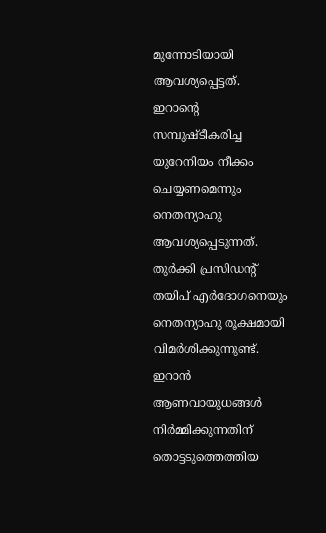മുന്നോടിയായി ആവശ്യപ്പെട്ടത്.
ഇറാന്റെ സമ്പുഷ്ടീകരിച്ച യുറേനിയം നീക്കം ചെയ്യണമെന്നും നെതന്യാഹു ആവശ്യപ്പെടുന്നത്. തുർക്കി പ്രസിഡന്റ് തയിപ് എർദോഗനെയും നെതന്യാഹു രൂക്ഷമായി വിമർശിക്കുന്നുണ്ട്.
ഇറാൻ ആണവായുധങ്ങൾ നിർമ്മിക്കുന്നതിന് തൊട്ടടുത്തെത്തിയ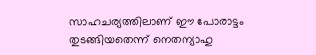സാഹചര്യത്തിലാണ് ഈ പോരാട്ടം തുടങ്ങിയതെന്ന് നെതന്യാഹു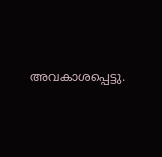അവകാശപ്പെട്ടു.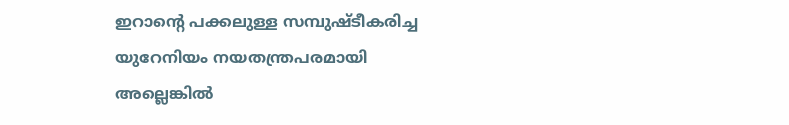ഇറാന്റെ പക്കലുള്ള സമ്പുഷ്ടീകരിച്ച യുറേനിയം നയതന്ത്രപരമായി അല്ലെങ്കിൽ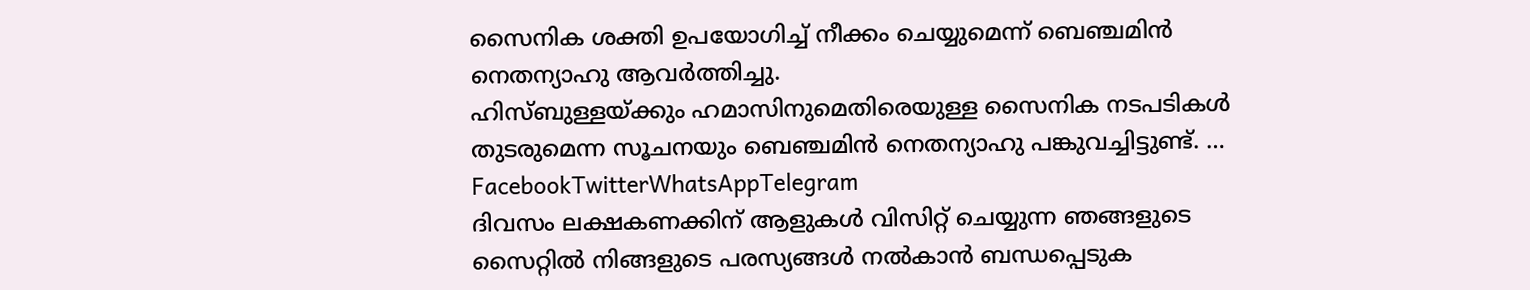സൈനിക ശക്തി ഉപയോഗിച്ച് നീക്കം ചെയ്യുമെന്ന് ബെഞ്ചമിൻ നെതന്യാഹു ആവർത്തിച്ചു.
ഹിസ്ബുള്ളയ്ക്കും ഹമാസിനുമെതിരെയുള്ള സൈനിക നടപടികൾ തുടരുമെന്ന സൂചനയും ബെഞ്ചമിൻ നെതന്യാഹു പങ്കുവച്ചിട്ടുണ്ട്. … FacebookTwitterWhatsAppTelegram
ദിവസം ലക്ഷകണക്കിന് ആളുകൾ വിസിറ്റ് ചെയ്യുന്ന ഞങ്ങളുടെ സൈറ്റിൽ നിങ്ങളുടെ പരസ്യങ്ങൾ നൽകാൻ ബന്ധപ്പെടുക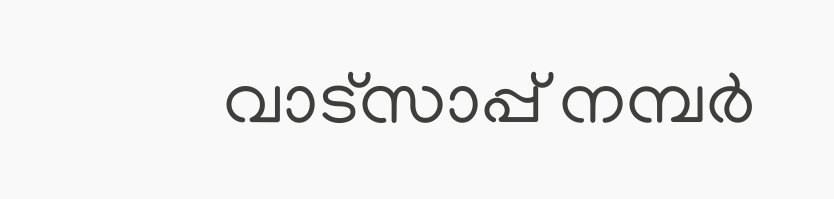വാട്സാപ്പ് നമ്പർ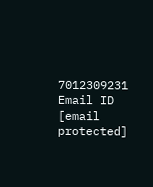7012309231 Email ID [email protected]